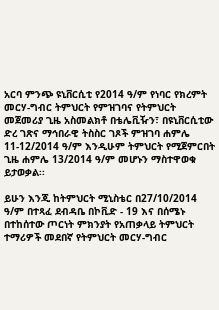አርባ ምንጭ ዩኒቨርሲቲ የ2014 ዓ/ም የነባር የክረምት መርሃ-ግብር ትምህርት የምዝገባና የትምህርት መጀመሪያ ጊዜ አስመልክቶ በቴሌቪዥን፣ በዩኒቨርሲቲው ድረ ገጽና ማኅበራዊ ትስስር ገጾች ምዝገባ ሐምሌ 11-12/2014 ዓ/ም እንዲሁም ትምህርት የሚጀምርበት ጊዜ ሐምሌ 13/2014 ዓ/ም መሆኑን ማስተዋወቁ ይታወቃል፡፡

ይሁን እንጂ ከትምህርት ሚኒስቴር በ27/10/2014 ዓ/ም በተጻፈ ደብዳቤ በኮቪድ - 19 እና በሰሜኑ በተከሰተው ጦርነት ምክንያት የአጠቃላይ ትምህርት ተማሪዎች መደበኛ የትምህርት መርሃ-ግብር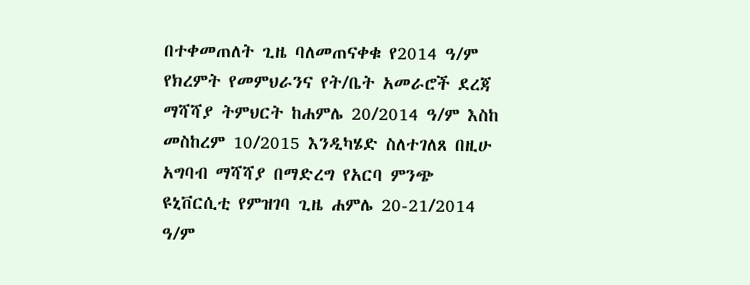በተቀመጠለት ጊዜ ባለመጠናቀቁ የ2014 ዓ/ም የክረምት የመምህራንና የት/ቤት አመራሮች ደረጃ ማሻሻያ ትምህርት ከሐምሌ 20/2014 ዓ/ም እስከ መስከረም 10/2015 እንዲካሄድ ስለተገለጸ በዚሁ አግባብ ማሻሻያ በማድረግ የአርባ ምንጭ ዩኒቨርሲቲ የምዝገባ ጊዜ ሐምሌ 20-21/2014 ዓ/ም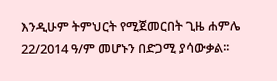እንዲሁም ትምህርት የሚጀመርበት ጊዜ ሐምሌ 22/2014 ዓ/ም መሆኑን በድጋሚ ያሳውቃል፡፡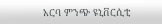አርባ ምንጭ ዩኒቨርሲቲ